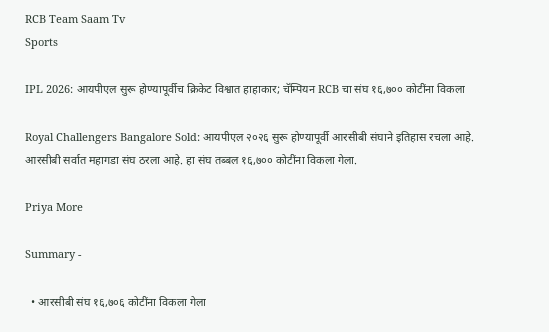RCB Team Saam Tv
Sports

IPL 2026: आयपीएल सुरू होण्यापूर्वीच क्रिकेट विश्वात हाहाकार; चॅम्पियन RCB चा संघ १६,७०० कोटींना विकला

Royal Challengers Bangalore Sold: आयपीएल २०२६ सुरू होण्यापूर्वी आरसीबी संघाने इतिहास रचला आहे. आरसीबी सर्वात महागडा संघ ठरला आहे. हा संघ तब्बल १६,७०० कोटींना विकला गेला.

Priya More

Summary -

  • आरसीबी संघ १६,७०६ कोटींना विकला गेला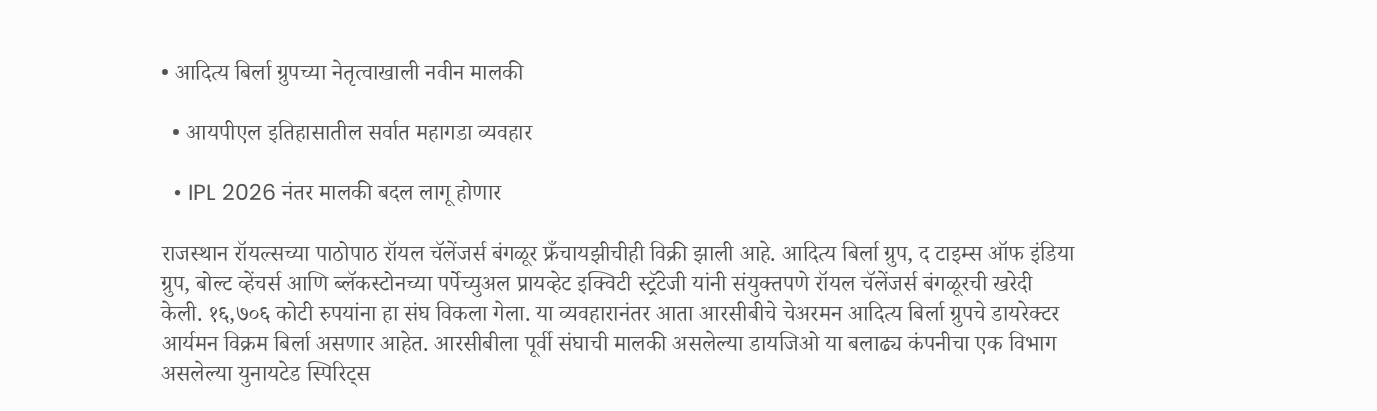• आदित्य बिर्ला ग्रुपच्या नेतृत्वाखाली नवीन मालकी

  • आयपीएल इतिहासातील सर्वात महागडा व्यवहार

  • IPL 2026 नंतर मालकी बदल लागू होणार

राजस्थान रॉयल्सच्या पाठोपाठ रॉयल चॅलेंजर्स बंगळूर फ्रँचायझीचीही विक्री झाली आहे. आदित्य बिर्ला ग्रुप, द टाइम्स ऑफ इंडिया ग्रुप, बोल्ट व्हेंचर्स आणि ब्लॅकस्टोनच्या पर्पेच्युअल प्रायव्हेट इक्विटी स्ट्रॅटेजी यांनी संयुक्तपणे रॉयल चॅलेंजर्स बंगळूरची खरेदी केली. १६,७०६ कोटी रुपयांना हा संघ विकला गेला. या व्यवहारानंतर आता आरसीबीचे चेअरमन आदित्य बिर्ला ग्रुपचे डायरेक्टर आर्यमन विक्रम बिर्ला असणार आहेत. आरसीबीला पूर्वी संघाची मालकी असलेल्या डायजिओ या बलाढ्य कंपनीचा एक विभाग असलेल्या युनायटेड स्पिरिट्स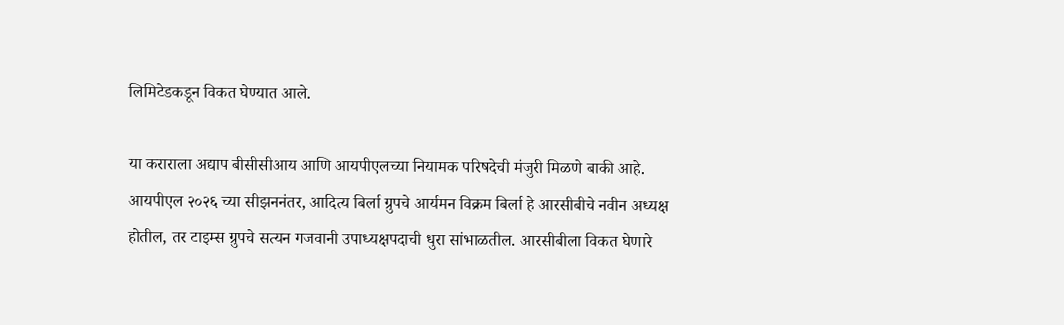लिमिटेडकडून विकत घेण्यात आले.

या कराराला अद्याप बीसीसीआय आणि आयपीएलच्या नियामक परिषदेची मंजुरी मिळणे बाकी आहे. आयपीएल २०२६ च्या सीझननंतर, आदित्य बिर्ला ग्रुपचे आर्यमन विक्रम बिर्ला हे आरसीबीचे नवीन अध्यक्ष होतील, तर टाइम्स ग्रुपचे सत्यन गजवानी उपाध्यक्षपदाची धुरा सांभाळतील. आरसीबीला विकत घेणारे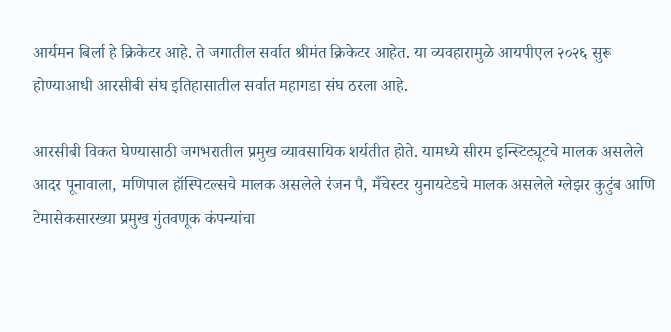आर्यमन बिर्ला हे क्रिकेटर आहे. ते जगातील सर्वात श्रीमंत क्रिकेटर आहेत. या व्यवहारामुळे आयपीएल २०२६ सुरू होण्याआधी आरसीबी संघ इतिहासातील सर्वात महागडा संघ ठरला आहे.

आरसीबी विकत घेण्यासाठी जगभरातील प्रमुख व्यावसायिक शर्यतीत होते. यामध्ये सीरम इन्स्टिट्यूटचे मालक असलेले आदर पूनावाला, मणिपाल हॉस्पिटल्सचे मालक असलेले रंजन पै, मँचेस्टर युनायटेडचे मालक असलेले ग्लेझर कुटुंब आणि टेमासेकसारख्या प्रमुख गुंतवणूक कंपन्यांचा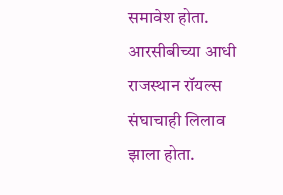समावेश होता. आरसीबीच्या आधी राजस्थान रॉयल्स संघाचाही लिलाव झाला होता.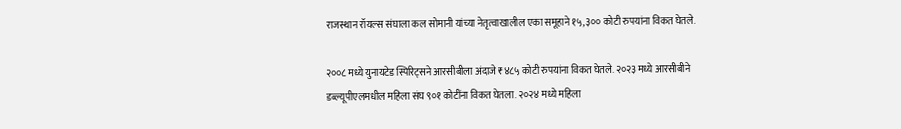राजस्थान रॉयल्स संघाला कल सोमानी यांच्या नेतृत्वाखालील एका समूहाने १५,३०० कोटी रुपयांना विकत घेतले.

२००८ मध्ये युनायटेड स्पिरिट्सने आरसीबीला अंदाजे ₹४८५ कोटी रुपयांना विकत घेतले. २०२३ मध्ये आरसीबीने डब्ल्यूपीएलमधील महिला संघ ९०१ कोटींना विकत घेतला. २०२४ मध्ये महिला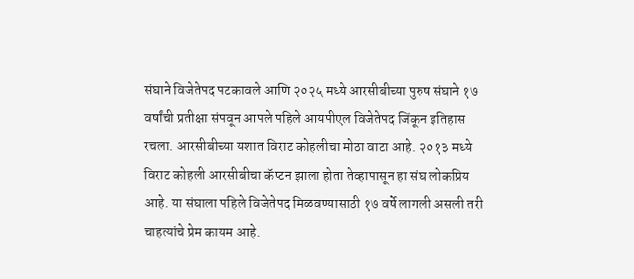संघाने विजेतेपद पटकावले आणि २०२५ मध्ये आरसीबीच्या पुरुष संघाने १७ वर्षांची प्रतीक्षा संपवून आपले पहिले आयपीएल विजेतेपद जिंकून इतिहास रचला. आरसीबीच्या यशात विराट कोहलीचा मोठा वाटा आहे. २०१३ मध्ये विराट कोहली आरसीबीचा कॅप्टन झाला होता तेव्हापासून हा संघ लोकप्रिय आहे. या संघाला पहिले विजेतेपद मिळवण्यासाठी १७ वर्षे लागली असली तरी चाहत्यांचे प्रेम कायम आहे.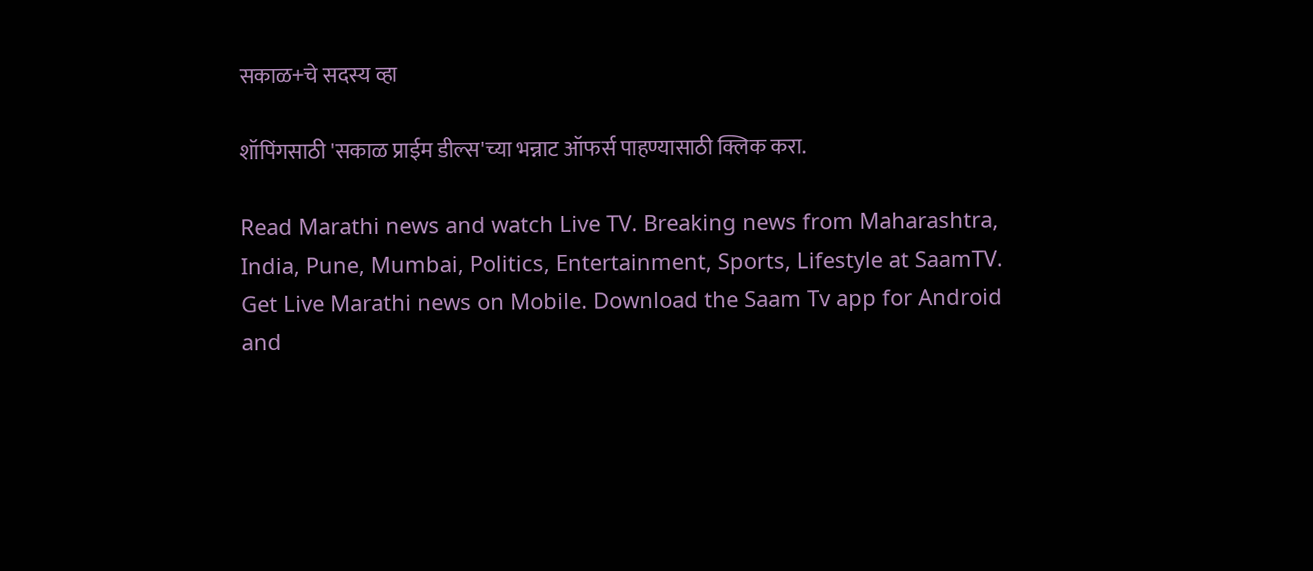सकाळ+चे सदस्य व्हा

शॉपिंगसाठी 'सकाळ प्राईम डील्स'च्या भन्नाट ऑफर्स पाहण्यासाठी क्लिक करा.

Read Marathi news and watch Live TV. Breaking news from Maharashtra, India, Pune, Mumbai, Politics, Entertainment, Sports, Lifestyle at SaamTV. Get Live Marathi news on Mobile. Download the Saam Tv app for Android and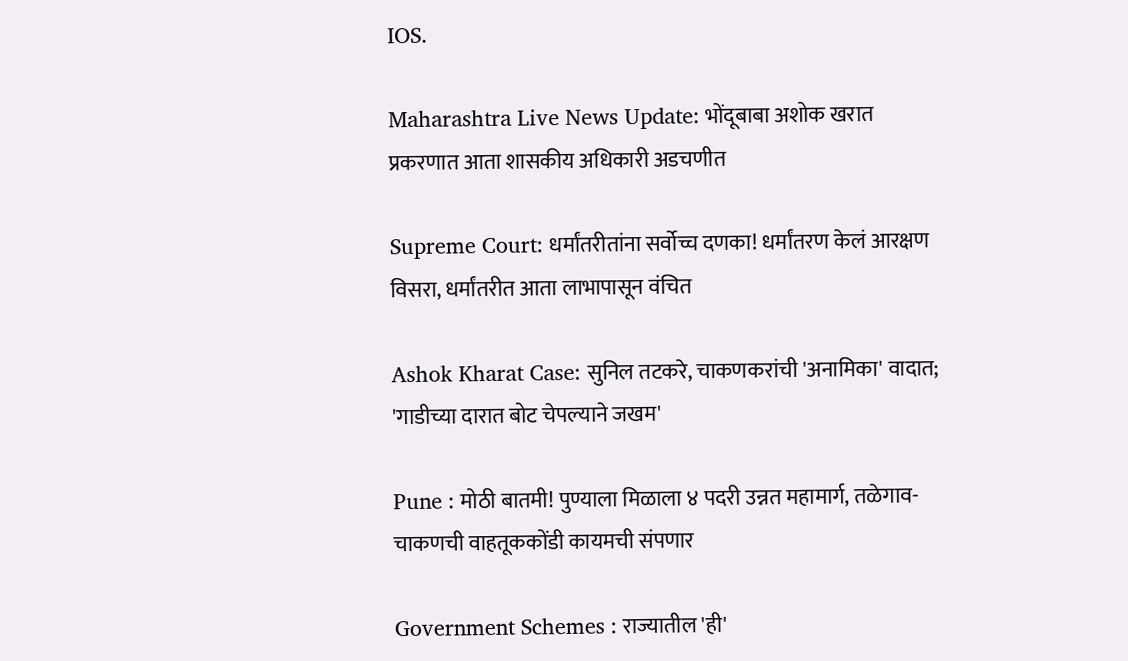IOS.

Maharashtra Live News Update: भोंदूबाबा अशोक खरात प्रकरणात आता शासकीय अधिकारी अडचणीत

Supreme Court: धर्मांतरीतांना सर्वोच्च दणका! धर्मांतरण केलं आरक्षण विसरा, धर्मांतरीत आता लाभापासून वंचित

Ashok Kharat Case: सुनिल तटकरे, चाकणकरांची 'अनामिका' वादात; 'गाडीच्या दारात बोट चेपल्याने जखम'

Pune : मोठी बातमी! पुण्याला मिळाला ४ पदरी उन्नत महामार्ग, तळेगाव-चाकणची वाहतूककोंडी कायमची संपणार

Government Schemes : राज्यातील 'ही'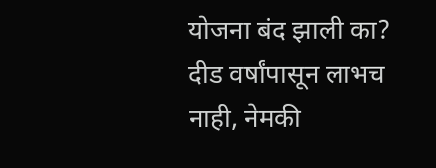योजना बंद झाली का? दीड वर्षांपासून लाभच नाही, नेमकी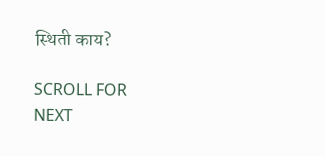स्थिती काय?

SCROLL FOR NEXT